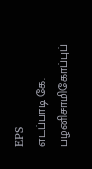EPS
எடப்பாடி கே. பழனிசாமிகோப்புப்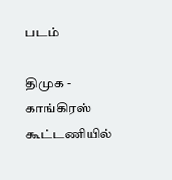படம்

திமுக - காங்கிரஸ் கூட்டணியில்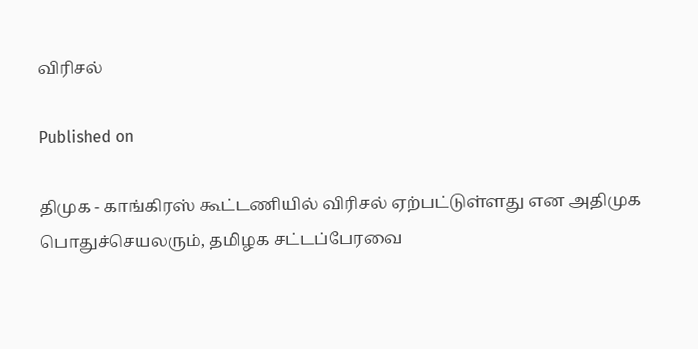விரிசல்

Published on

திமுக - காங்கிரஸ் கூட்டணியில் விரிசல் ஏற்பட்டுள்ளது என அதிமுக பொதுச்செயலரும், தமிழக சட்டப்பேரவை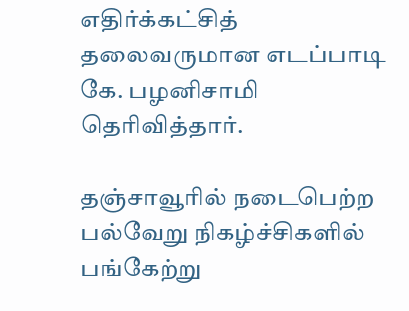எதிர்க்கட்சித் தலைவருமான எடப்பாடி கே. பழனிசாமி தெரிவித்தார்.

தஞ்சாவூரில் நடைபெற்ற பல்வேறு நிகழ்ச்சிகளில் பங்கேற்று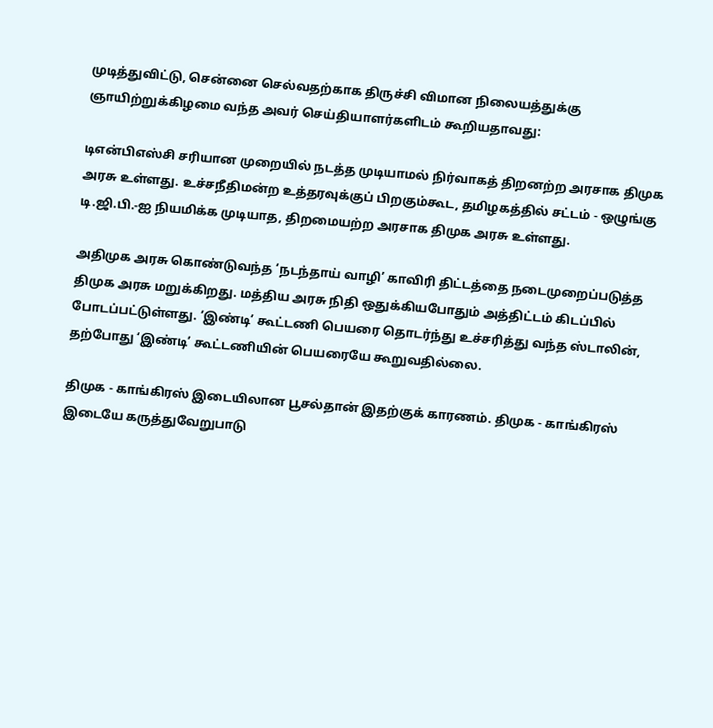முடித்துவிட்டு, சென்னை செல்வதற்காக திருச்சி விமான நிலையத்துக்கு ஞாயிற்றுக்கிழமை வந்த அவர் செய்தியாளர்களிடம் கூறியதாவது:

டிஎன்பிஎஸ்சி சரியான முறையில் நடத்த முடியாமல் நிர்வாகத் திறனற்ற அரசாக திமுக அரசு உள்ளது. உச்சநீதிமன்ற உத்தரவுக்குப் பிறகும்கூட, தமிழகத்தில் சட்டம் - ஒழுங்கு டி.ஜி.பி.-ஐ நியமிக்க முடியாத, திறமையற்ற அரசாக திமுக அரசு உள்ளது.

அதிமுக அரசு கொண்டுவந்த ‘நடந்தாய் வாழி’ காவிரி திட்டத்தை நடைமுறைப்படுத்த திமுக அரசு மறுக்கிறது. மத்திய அரசு நிதி ஒதுக்கியபோதும் அத்திட்டம் கிடப்பில் போடப்பட்டுள்ளது. ‘இண்டி’ கூட்டணி பெயரை தொடர்ந்து உச்சரித்து வந்த ஸ்டாலின், தற்போது ‘இண்டி’ கூட்டணியின் பெயரையே கூறுவதில்லை.

திமுக - காங்கிரஸ் இடையிலான பூசல்தான் இதற்குக் காரணம். திமுக - காங்கிரஸ் இடையே கருத்துவேறுபாடு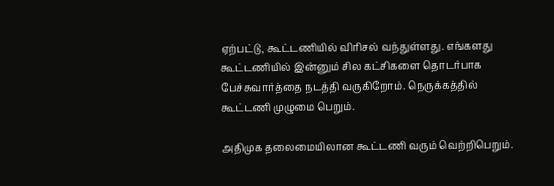ஏற்பட்டு, கூட்டணியில் விரிசல் வந்துள்ளது. எங்களது கூட்டணியில் இன்னும் சில கட்சிகளை தொடர்பாக பேச்சுவார்த்தை நடத்தி வருகிறோம். நெருக்கத்தில் கூட்டணி முழுமை பெறும்.

அதிமுக தலைமையிலான கூட்டணி வரும் வெற்றிபெறும்.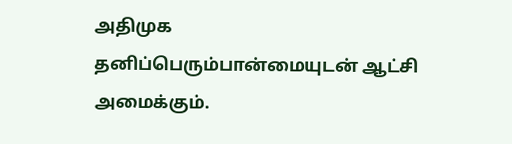அதிமுக தனிப்பெரும்பான்மையுடன் ஆட்சி அமைக்கும்.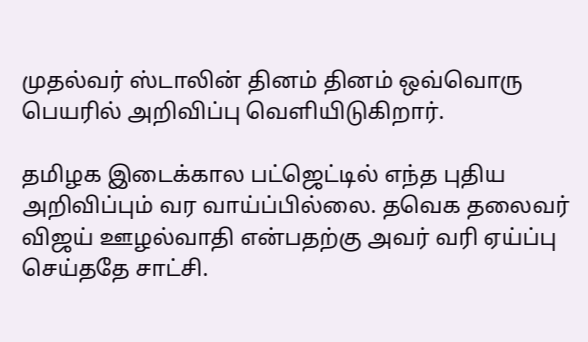முதல்வர் ஸ்டாலின் தினம் தினம் ஒவ்வொரு பெயரில் அறிவிப்பு வெளியிடுகிறார்.

தமிழக இடைக்கால பட்ஜெட்டில் எந்த புதிய அறிவிப்பும் வர வாய்ப்பில்லை. தவெக தலைவர் விஜய் ஊழல்வாதி என்பதற்கு அவர் வரி ஏய்ப்பு செய்ததே சாட்சி.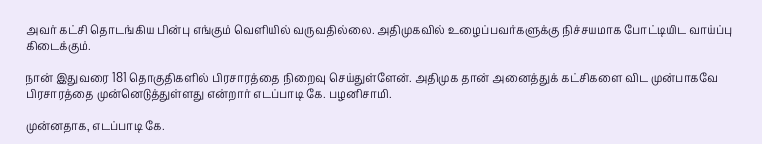அவர் கட்சி தொடங்கிய பின்பு எங்கும் வெளியில் வருவதில்லை. அதிமுகவில் உழைப்பவர்களுக்கு நிச்சயமாக போட்டியிட வாய்ப்பு கிடைக்கும்.

நான் இதுவரை 181 தொகுதிகளில் பிரசாரத்தை நிறைவு செய்துள்ளேன். அதிமுக தான் அனைத்துக் கட்சிகளை விட முன்பாகவே பிரசாரத்தை முன்னெடுத்துள்ளது என்றார் எடப்பாடி கே. பழனிசாமி.

முன்னதாக, எடப்பாடி கே.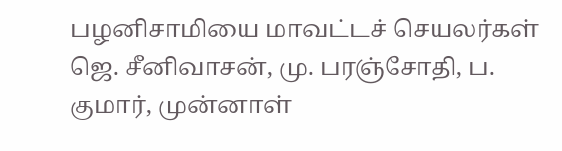பழனிசாமியை மாவட்டச் செயலர்கள் ஜெ. சீனிவாசன், மு. பரஞ்சோதி, ப. குமார், முன்னாள்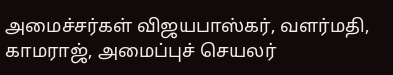அமைச்சர்கள் விஜயபாஸ்கர், வளர்மதி, காமராஜ், அமைப்புச் செயலர்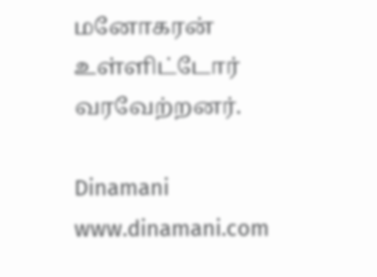மனோகரன் உள்ளிட்டோர் வரவேற்றனர்.

Dinamani
www.dinamani.com